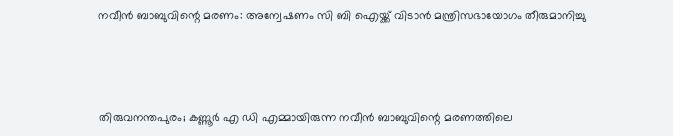നവീന്‍ ബാബുവിന്റെ മരണം: അന്വേഷണം സി ബി ഐയ്ക്ക് വിടാന്‍ മന്ത്രിസഭായോഗം തീരുമാനിച്ചു




തിരുവനന്തപുരം; കണ്ണൂര്‍ എ ഡി എമ്മായിരുന്ന നവീന്‍ ബാബുവിന്റെ മരണത്തിലെ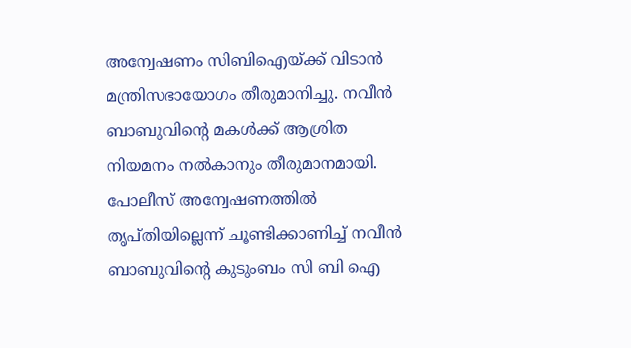അന്വേഷണം സിബിഐയ്ക്ക് വിടാന്‍ മന്ത്രിസഭായോഗം തീരുമാനിച്ചു. നവീന്‍ ബാബുവിന്റെ മകള്‍ക്ക് ആശ്രിത നിയമനം നല്‍കാനും തീരുമാനമായി.
പോലീസ് അന്വേഷണത്തില്‍ തൃപ്തിയില്ലെന്ന് ചൂണ്ടിക്കാണിച്ച് നവീന്‍ ബാബുവിന്റെ കുടുംബം സി ബി ഐ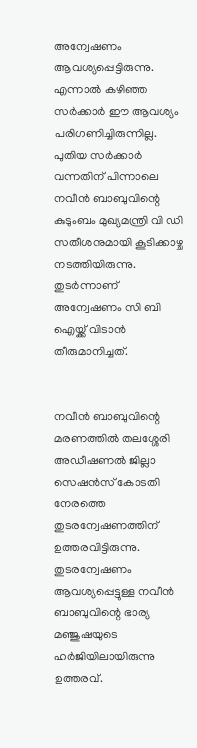അന്വേഷണം ആവശ്യപ്പെട്ടിരുന്നു. എന്നാല്‍ കഴിഞ്ഞ സര്‍ക്കാര്‍ ഈ ആവശ്യം പരിഗണിച്ചിരുന്നില്ല. പുതിയ സര്‍ക്കാര്‍ വന്നതിന് പിന്നാലെ നവീന്‍ ബാബുവിന്റെ കുടുംബം മുഖ്യമന്ത്രി വി ഡി സതീശനുമായി കൂടിക്കാഴ്ച നടത്തിയിരുന്നു. തുടര്‍ന്നാണ് അന്വേഷണം സി ബി ഐയ്ക്ക് വിടാന്‍ തീരുമാനിച്ചത്.


നവീന്‍ ബാബുവിന്റെ മരണത്തില്‍ തലശ്ശേരി അഡീഷണല്‍ ജില്ലാ സെഷന്‍സ് കോടതി നേരത്തെ തുടരന്വേഷണത്തിന് ഉത്തരവിട്ടിരുന്നു. തുടരന്വേഷണം ആവശ്യപ്പെട്ടുള്ള നവീന്‍ ബാബുവിന്റെ ഭാര്യ മഞ്ജുഷയുടെ ഹര്‍ജിയിലായിരുന്നു ഉത്തരവ്.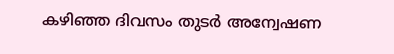കഴിഞ്ഞ ദിവസം തുടര്‍ അന്വേഷണ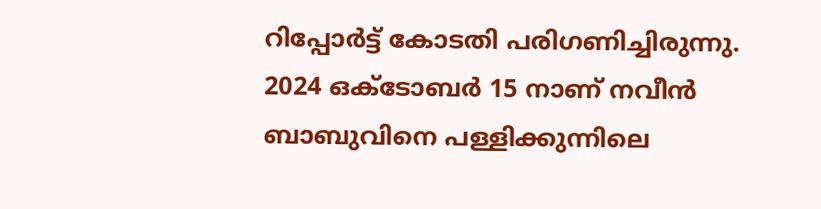റിപ്പോര്‍ട്ട് കോടതി പരിഗണിച്ചിരുന്നു.
2024 ഒക്ടോബര്‍ 15 നാണ് നവീന്‍ ബാബുവിനെ പള്ളിക്കുന്നിലെ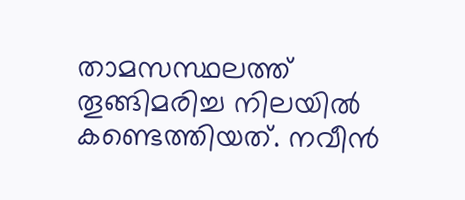താമസസ്ഥലത്ത് തൂങ്ങിമരിച്ച നിലയില്‍ കണ്ടെത്തിയത്. നവീന്‍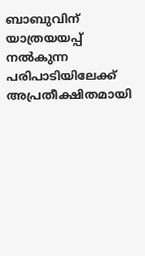ബാബുവിന് യാത്രയയപ്പ് നല്‍കുന്ന പരിപാടിയിലേക്ക് അപ്രതീക്ഷിതമായി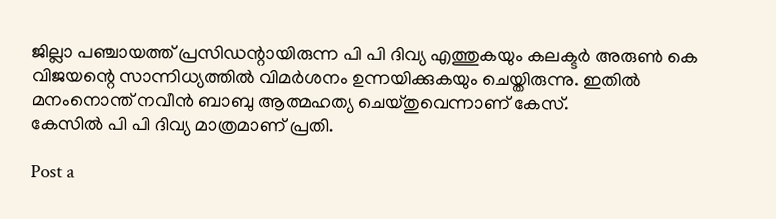ജില്ലാ പഞ്ചായത്ത് പ്രസിഡന്റായിരുന്ന പി പി ദിവ്യ എത്തുകയും കലക്ടര്‍ അരുണ്‍ കെ വിജയന്റെ സാന്നിധ്യത്തില്‍ വിമര്‍ശനം ഉന്നയിക്കുകയും ചെയ്തിരുന്നു. ഇതില്‍ മനംനൊന്ത് നവീന്‍ ബാബു ആത്മഹത്യ ചെയ്തുവെന്നാണ് കേസ്.
കേസില്‍ പി പി ദിവ്യ മാത്രമാണ് പ്രതി.

Post a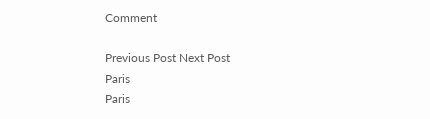Comment

Previous Post Next Post
Paris
Paris